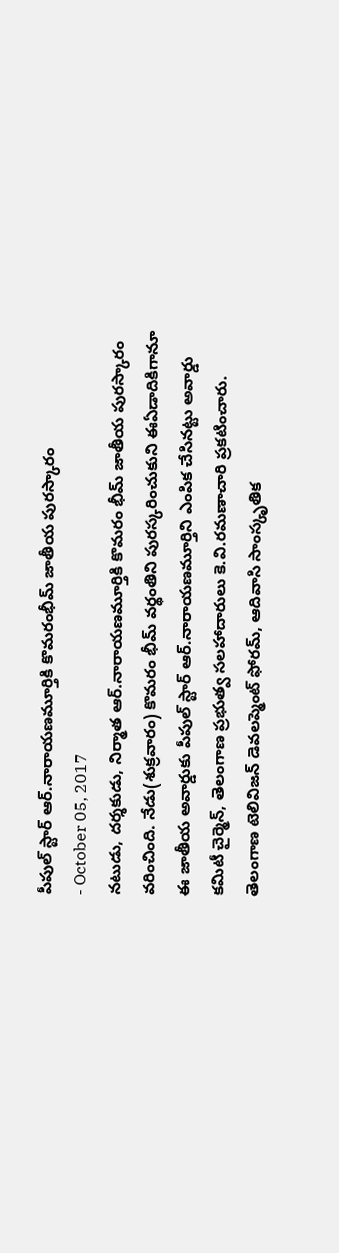పీపుల్ స్టార్ ఆర్.నారాయణమూర్తికి కొమరంభీమ్ జాతీయ పురస్కారం
- October 05, 2017
నటుడు, దర్శకుడు, నిర్మాత ఆర్.నారాయణమూర్తికి కొమరం భీమ్ జాతీయ పురస్కారం వరించింది. నేడు(శుక్రవారం) కొమరం భీమ్ వర్థంతిని పురస్కరించుకుని ఈఏడాదికిగానూ ఈ జాతీయ అవార్డుకు పీపుల్ స్టార్ ఆర్.నారాయణమూర్తిని ఎంపిక చేసినట్టు అవార్డు కమిటీ చైర్మెన్, తెలంగాణ ప్రభుత్వ సలహాదారులు కె.వి.రమణాచారి ప్రకటించారు. తెలంగాణ టెలివిజన్ డెవలప్మెంట్ ఫోరమ్, ఆదివాసి సాంస్కృతిక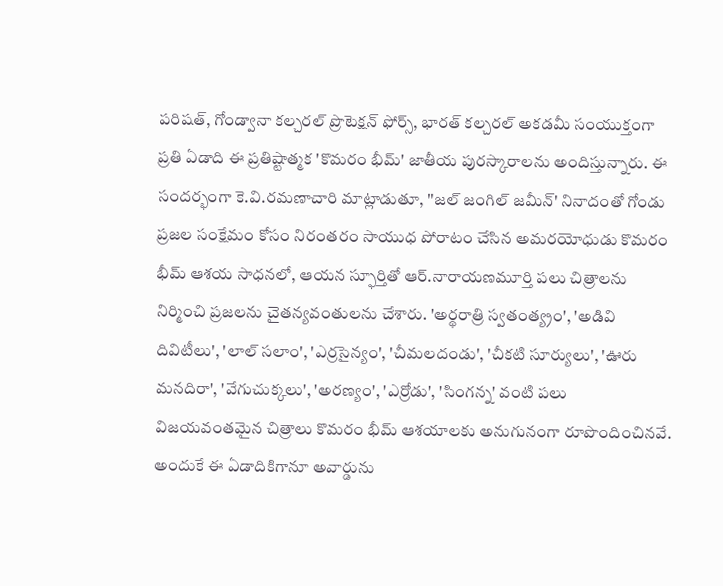పరిషత్, గోండ్వానా కల్చరల్ ప్రొటెక్షన్ ఫోర్స్, భారత్ కల్చరల్ అకడమీ సంయుక్తంగా ప్రతి ఏడాది ఈ ప్రతిష్టాత్మక 'కొమరం భీమ్' జాతీయ పురస్కారాలను అందిస్తున్నారు. ఈ సందర్భంగా కె.వి.రమణాచారి మాట్లాడుతూ, ''జల్ జంగిల్ జమీన్' నినాదంతో గోండు ప్రజల సంక్షేమం కోసం నిరంతరం సాయుధ పోరాటం చేసిన అమరయోధుడు కొమరం భీమ్ ఆశయ సాధనలో, ఆయన స్ఫూర్తితో ఆర్.నారాయణమూర్తి పలు చిత్రాలను నిర్మించి ప్రజలను చైతన్యవంతులను చేశారు. 'అర్థరాత్రి స్వతంత్య్రం', 'అడివి దివిటీలు', 'లాల్ సలాం', 'ఎర్రసైన్యం', 'చీమలదండు', 'చీకటి సూర్యులు', 'ఊరు మనదిరా', 'వేగుచుక్కలు', 'అరణ్యం', 'ఎర్రోడు', 'సింగన్న' వంటి పలు విజయవంతమైన చిత్రాలు కొమరం భీమ్ ఆశయాలకు అనుగునంగా రూపొందించినవే. అందుకే ఈ ఏడాదికిగానూ అవార్డును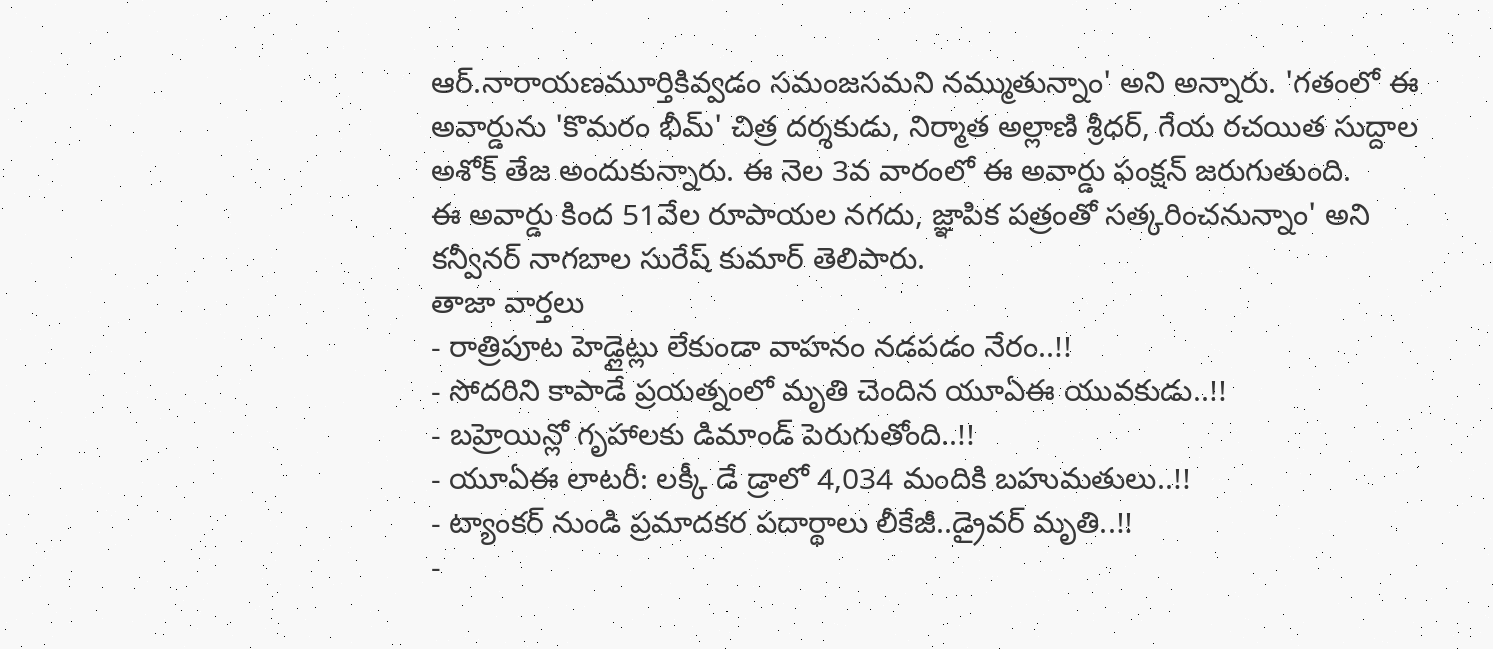ఆర్.నారాయణమూర్తికివ్వడం సమంజసమని నమ్ముతున్నాం' అని అన్నారు. 'గతంలో ఈ అవార్డును 'కొమరం భీమ్' చిత్ర దర్శకుడు, నిర్మాత అల్లాణి శ్రీధర్, గేయ రచయిత సుద్దాల అశోక్ తేజ అందుకున్నారు. ఈ నెల 3వ వారంలో ఈ అవార్డు ఫంక్షన్ జరుగుతుంది.
ఈ అవార్డు కింద 51వేల రూపాయల నగదు, జ్ఞాపిక పత్రంతో సత్కరించనున్నాం' అని కన్వీనర్ నాగబాల సురేష్ కుమార్ తెలిపారు.
తాజా వార్తలు
- రాత్రిపూట హెడ్లైట్లు లేకుండా వాహనం నడపడం నేరం..!!
- సోదరిని కాపాడే ప్రయత్నంలో మృతి చెందిన యూఏఈ యువకుడు..!!
- బహ్రెయిన్లో గృహాలకు డిమాండ్ పెరుగుతోంది..!!
- యూఏఈ లాటరీ: లక్కీ డే డ్రాలో 4,034 మందికి బహుమతులు..!!
- ట్యాంకర్ నుండి ప్రమాదకర పదార్థాలు లీకేజీ..డ్రైవర్ మృతి..!!
-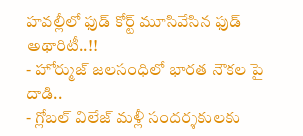హవల్లీలో ఫుడ్ కోర్ట్ మూసివేసిన ఫుడ్ అథారిటీ..!!
- హోర్ముజ్ జలసంధిలో భారత నౌకల పై దాడి..
- గ్లోబల్ విలేజ్ మళ్లీ సందర్శకులకు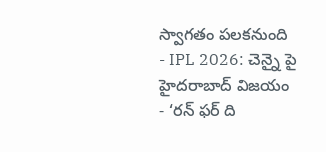స్వాగతం పలకనుంది
- IPL 2026: చెన్నై పై హైదరాబాద్ విజయం
- ‘రన్ ఫర్ ది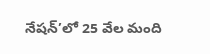నేషన్’లో 25 వేల మంది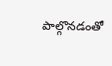పాల్గొనడంతో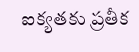ఐక్యతకు ప్రతీక